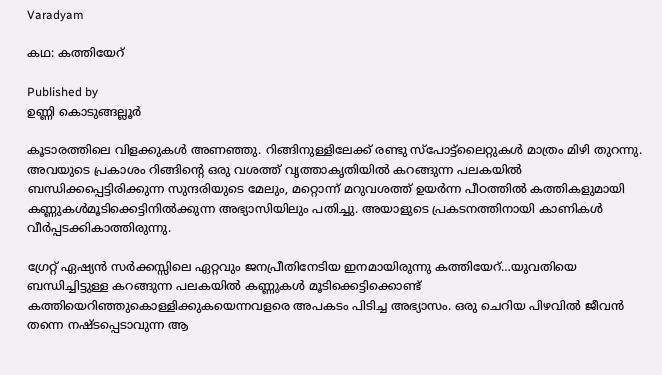Varadyam

കഥ: കത്തിയേറ്

Published by
ഉണ്ണി കൊടുങ്ങല്ലൂര്‍

കൂടാരത്തിലെ വിളക്കുകള്‍ അണഞ്ഞു. റിങ്ങിനുള്ളിലേക്ക് രണ്ടു സ്‌പോട്ട്‌ലൈറ്റുകള്‍ മാത്രം മിഴി തുറന്നു. അവയുടെ പ്രകാശം റിങ്ങിന്റെ ഒരു വശത്ത് വൃത്താകൃതിയില്‍ കറങ്ങുന്ന പലകയില്‍ ബന്ധിക്കപ്പെട്ടിരിക്കുന്ന സുന്ദരിയുടെ മേലും, മറ്റൊന്ന് മറുവശത്ത് ഉയര്‍ന്ന പീഠത്തില്‍ കത്തികളുമായി കണ്ണുകള്‍മൂടിക്കെട്ടിനില്‍ക്കുന്ന അഭ്യാസിയിലും പതിച്ചു. അയാളുടെ പ്രകടനത്തിനായി കാണികള്‍ വീര്‍പ്പടക്കികാത്തിരുന്നു.

ഗ്രേറ്റ് ഏഷ്യന്‍ സര്‍ക്കസ്സിലെ ഏറ്റവും ജനപ്രീതിനേടിയ ഇനമായിരുന്നു കത്തിയേറ്…യുവതിയെ ബന്ധിച്ചിട്ടുള്ള കറങ്ങുന്ന പലകയില്‍ കണ്ണുകള്‍ മൂടിക്കെട്ടിക്കൊണ്ട് കത്തിയെറിഞ്ഞുകൊള്ളിക്കുകയെന്നവളരെ അപകടം പിടിച്ച അഭ്യാസം. ഒരു ചെറിയ പിഴവില്‍ ജീവന്‍ തന്നെ നഷ്ടപ്പെടാവുന്ന ആ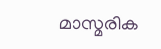മാസ്മരിക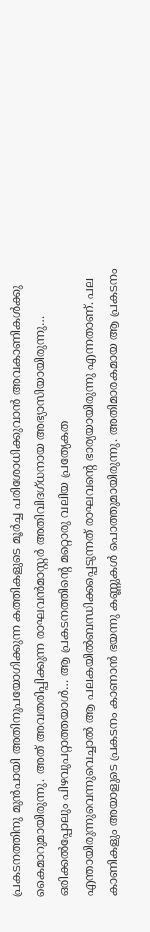പ്രകടനത്തിനു മുന്‍പായി അതിനുപയോഗിക്കുന്ന കത്തികളുടെ മൂര്‍ച്ച പരിശോധിക്കുവാന്‍ അവകാണികള്‍ക്കു കൈമാറുമായിരുന്നു. അത് അവതരിപ്പിക്കുന്ന രാഘവന്‍മാസ്റ്റര്‍ അതിവിദഗ്ധനായ അഭ്യാസിയായിരുന്നു… ഒരിക്കല്‍പ്പോലും പിഴവുപറ്റാത്തയാള്‍… ആ പ്രകടനത്തിന്റെ മറ്റൊരു വലിയ പ്രത്യേകത എന്തായിരുന്നുവെന്നുവെച്ചാല്‍ ആ പലകയില്‍ബന്ധിക്കപ്പെടുന്നത് രാഘവന്റെ ഭാര്യയായിരുന്നു എന്നതാണ്. പല കാണികളും അയാളുടെ പ്രകടനം കാണാന്‍ ഭയന്നു കണ്ണുകള്‍ പൊത്തുമായിരുന്നു. അതിമാരകമായ ആ പ്രകടനം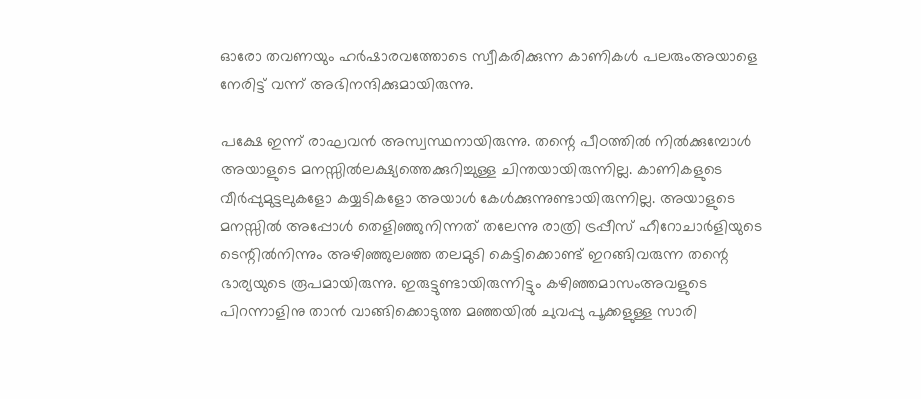ഓരോ തവണയും ഹര്‍ഷാരവത്തോടെ സ്വീകരിക്കുന്ന കാണികള്‍ പലരുംഅയാളെ നേരിട്ട് വന്ന് അഭിനന്ദിക്കുമായിരുന്നു.

പക്ഷേ ഇന്ന് രാഘവന്‍ അസ്വസ്ഥനായിരുന്നു. തന്റെ പീഠത്തില്‍ നില്‍ക്കുമ്പോള്‍ അയാളുടെ മനസ്സില്‍ലക്ഷ്യത്തെക്കുറിച്ചുള്ള ചിന്തയായിരുന്നില്ല. കാണികളുടെ വീര്‍പ്പുമുട്ടലുകളോ കയ്യടികളോ അയാള്‍ കേള്‍ക്കുന്നുണ്ടായിരുന്നില്ല. അയാളുടെ മനസ്സില്‍ അപ്പോള്‍ തെളിഞ്ഞുനിന്നത് തലേന്നു രാത്രി ട്രപ്പീസ് ഹീറോചാര്‍ളിയുടെ ടെന്റില്‍നിന്നും അഴിഞ്ഞുലഞ്ഞ തലമുടി കെട്ടിക്കൊണ്ട് ഇറങ്ങിവരുന്ന തന്റെ ഭാര്യയുടെ രൂപമായിരുന്നു. ഇരുട്ടുണ്ടായിരുന്നിട്ടും കഴിഞ്ഞമാസംഅവളുടെ പിറന്നാളിനു താന്‍ വാങ്ങിക്കൊടുത്ത മഞ്ഞയില്‍ ചുവപ്പു പൂക്കളുള്ള സാരി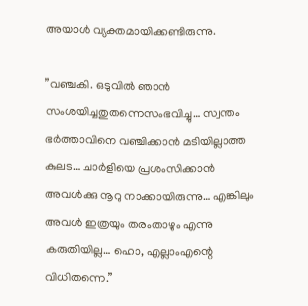അയാള്‍ വ്യക്തമായിക്കണ്ടിരുന്നു.

”വഞ്ചകി. ഒടുവില്‍ ഞാന്‍ സംശയിച്ചതുതന്നെസംഭവിച്ചു… സ്വന്തം ഭര്‍ത്താവിനെ വഞ്ചിക്കാന്‍ മടിയില്ലാത്ത കുലട… ചാര്‍ളിയെ പ്രശംസിക്കാന്‍ അവള്‍ക്കു നൂറു നാക്കായിരുന്നു… എങ്കിലും അവള്‍ ഇത്രയും തരംതാഴും എന്നു കരുതിയില്ല… ഹൊ, എല്ലാംഎന്റെ വിധിതന്നെ.”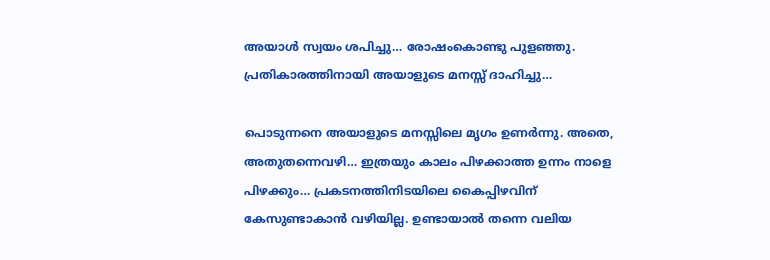അയാള്‍ സ്വയം ശപിച്ചു… രോഷംകൊണ്ടു പുളഞ്ഞു. പ്രതികാരത്തിനായി അയാളുടെ മനസ്സ് ദാഹിച്ചു…

പൊടുന്നനെ അയാളുടെ മനസ്സിലെ മൃഗം ഉണര്‍ന്നു. അതെ, അതുതന്നെവഴി… ഇത്രയും കാലം പിഴക്കാത്ത ഉന്നം നാളെ പിഴക്കും… പ്രകടനത്തിനിടയിലെ കൈപ്പിഴവിന് കേസുണ്ടാകാന്‍ വഴിയില്ല. ഉണ്ടായാല്‍ തന്നെ വലിയ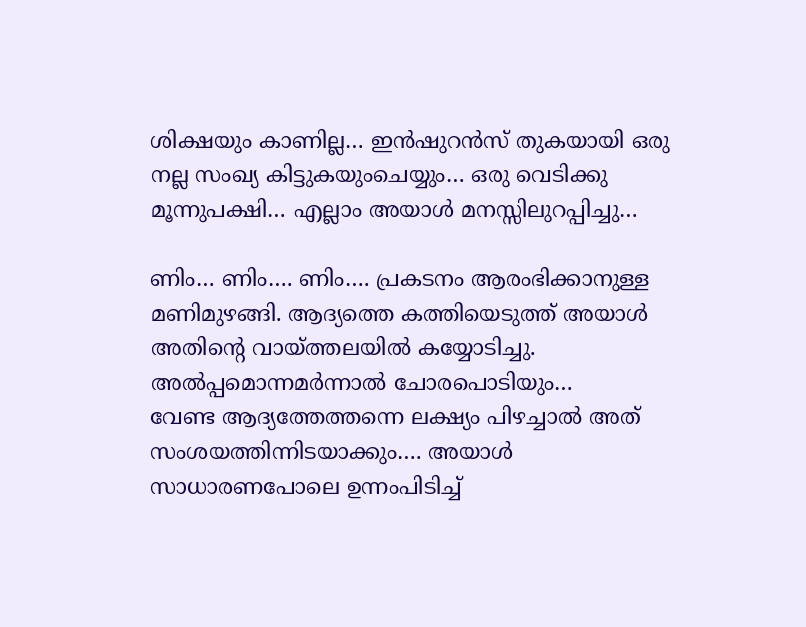ശിക്ഷയും കാണില്ല… ഇന്‍ഷുറന്‍സ് തുകയായി ഒരു നല്ല സംഖ്യ കിട്ടുകയുംചെയ്യും… ഒരു വെടിക്കു മൂന്നുപക്ഷി… എല്ലാം അയാള്‍ മനസ്സിലുറപ്പിച്ചു…

ണിം… ണിം…. ണിം…. പ്രകടനം ആരംഭിക്കാനുള്ള മണിമുഴങ്ങി. ആദ്യത്തെ കത്തിയെടുത്ത് അയാള്‍ അതിന്റെ വായ്‌ത്തലയില്‍ കയ്യോടിച്ചു. അല്‍പ്പമൊന്നമര്‍ന്നാല്‍ ചോരപൊടിയും…
വേണ്ട ആദ്യത്തേത്തന്നെ ലക്ഷ്യം പിഴച്ചാല്‍ അത് സംശയത്തിന്നിടയാക്കും…. അയാള്‍ സാധാരണപോലെ ഉന്നംപിടിച്ച്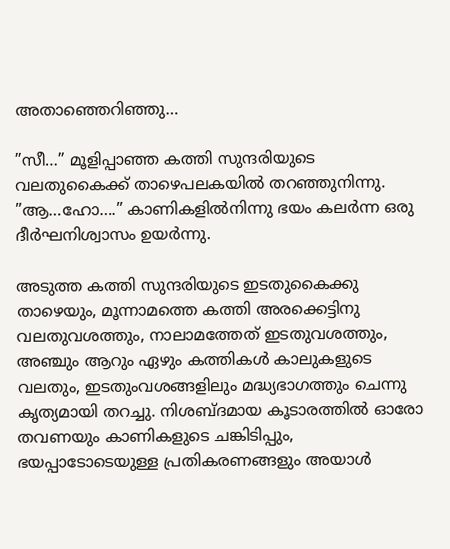അതാഞ്ഞെറിഞ്ഞു…

”സീ…” മൂളിപ്പാഞ്ഞ കത്തി സുന്ദരിയുടെ വലതുകൈക്ക് താഴെപലകയില്‍ തറഞ്ഞുനിന്നു. ”ആ…ഹോ….” കാണികളില്‍നിന്നു ഭയം കലര്‍ന്ന ഒരു ദീര്‍ഘനിശ്വാസം ഉയര്‍ന്നു.

അടുത്ത കത്തി സുന്ദരിയുടെ ഇടതുകൈക്കു താഴെയും, മൂന്നാമത്തെ കത്തി അരക്കെട്ടിനു വലതുവശത്തും, നാലാമത്തേത് ഇടതുവശത്തും, അഞ്ചും ആറും ഏഴും കത്തികള്‍ കാലുകളുടെ വലതും, ഇടതുംവശങ്ങളിലും മദ്ധ്യഭാഗത്തും ചെന്നു കൃത്യമായി തറച്ചു. നിശബ്ദമായ കൂടാരത്തില്‍ ഓരോ തവണയും കാണികളുടെ ചങ്കിടിപ്പും, ഭയപ്പാടോടെയുള്ള പ്രതികരണങ്ങളും അയാള്‍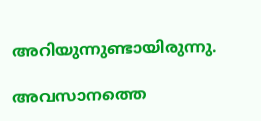അറിയുന്നുണ്ടായിരുന്നു.

അവസാനത്തെ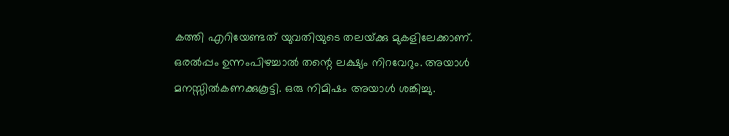കത്തി എറിയേണ്ടത് യുവതിയുടെ തലയ്‌ക്കു മുകളിലേക്കാണ്. ഒരല്‍പ്പം ഉന്നംപിഴച്ചാല്‍ തന്റെ ലക്ഷ്യം നിറവേറും. അയാള്‍ മനസ്സില്‍കണക്കുകൂട്ടി. ഒരു നിമിഷം അയാള്‍ ശങ്കിച്ചു.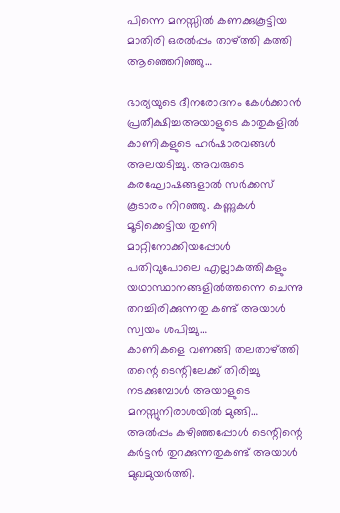പിന്നെ മനസ്സില്‍ കണക്കുകൂട്ടിയ മാതിരി ഒരല്‍പ്പം താഴ്‌ത്തി കത്തി ആഞ്ഞെറിഞ്ഞു…

ഭാര്യയുടെ ദീനരോദനം കേള്‍ക്കാന്‍ പ്രതീക്ഷിച്ചഅയാളുടെ കാതുകളില്‍ കാണികളുടെ ഹര്‍ഷാരവങ്ങള്‍ അലയടിച്ചു. അവരുടെ കരഘോഷങ്ങളാല്‍ സര്‍ക്കസ് കൂടാരം നിറഞ്ഞു. കണ്ണുകള്‍ മൂടിക്കെട്ടിയ തുണി മാറ്റിനോക്കിയപ്പോള്‍ പതിവുപോലെ എല്ലാകത്തികളും യഥാസ്ഥാനങ്ങളില്‍ത്തന്നെ ചെന്നു തറച്ചിരിക്കുന്നതു കണ്ട് അയാള്‍ സ്വയം ശപിച്ചു…
കാണികളെ വണങ്ങി തലതാഴ്‌ത്തി തന്റെ ടെന്റിലേക്ക് തിരിച്ചു നടക്കുമ്പോള്‍ അയാളുടെ മനസ്സുനിരാശയില്‍ മുങ്ങി…
അല്‍പ്പം കഴിഞ്ഞപ്പോള്‍ ടെന്റിന്റെ കര്‍ട്ടന്‍ തുറക്കുന്നതുകണ്ട് അയാള്‍ മുഖമുയര്‍ത്തി.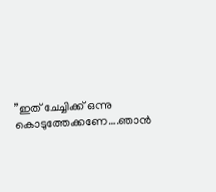”ഇത് ചേച്ചിക്ക് ഒന്നു കൊടുത്തേക്കണേ….ഞാന്‍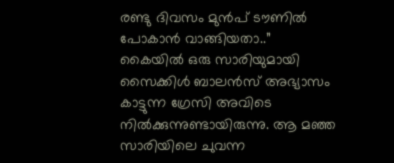രണ്ടു ദിവസം മുന്‍പ് ടൗണില്‍ പോകാന്‍ വാങ്ങിയതാ..”
കൈയില്‍ ഒരു സാരിയുമായി സൈക്കിള്‍ ബാലന്‍സ് അഭ്യാസം കാട്ടുന്ന ഗ്രേസി അവിടെ നില്‍ക്കുന്നുണ്ടായിരുന്നു. ആ മഞ്ഞ സാരിയിലെ ചുവന്ന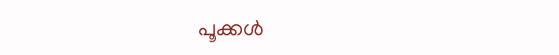പൂക്കള്‍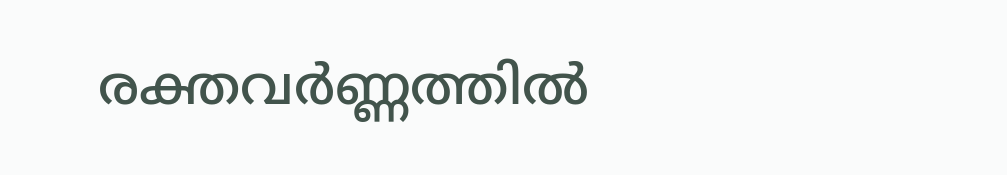രക്തവര്‍ണ്ണത്തില്‍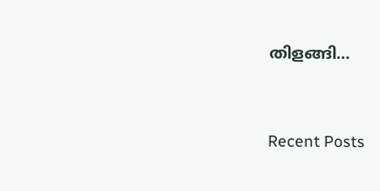തിളങ്ങി…



Recent Posts